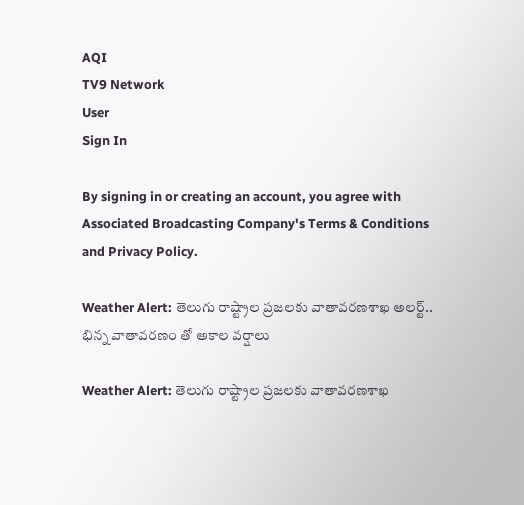AQI
TV9 Network
User
Sign In

By signing in or creating an account, you agree with Associated Broadcasting Company's Terms & Conditions and Privacy Policy.

Weather Alert: తెలుగు రాష్ట్రాల ప్రజలకు వాతావరణశాఖ అలర్ట్‌.. భిన్న వాతావరణం తో అకాల వర్షాలు

Weather Alert: తెలుగు రాష్ట్రాల ప్రజలకు వాతావరణశాఖ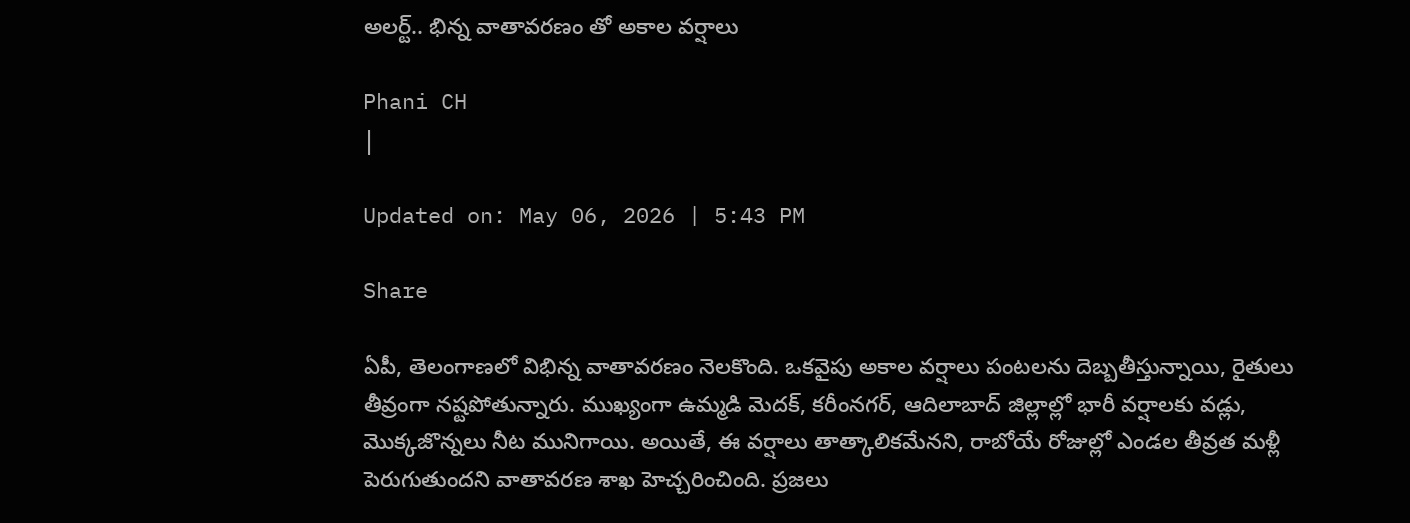అలర్ట్‌.. భిన్న వాతావరణం తో అకాల వర్షాలు

Phani CH
|

Updated on: May 06, 2026 | 5:43 PM

Share

ఏపీ, తెలంగాణలో విభిన్న వాతావరణం నెలకొంది. ఒకవైపు అకాల వర్షాలు పంటలను దెబ్బతీస్తున్నాయి, రైతులు తీవ్రంగా నష్టపోతున్నారు. ముఖ్యంగా ఉమ్మడి మెదక్, కరీంనగర్, ఆదిలాబాద్ జిల్లాల్లో భారీ వర్షాలకు వడ్లు, మొక్కజొన్నలు నీట మునిగాయి. అయితే, ఈ వర్షాలు తాత్కాలికమేనని, రాబోయే రోజుల్లో ఎండల తీవ్రత మళ్లీ పెరుగుతుందని వాతావరణ శాఖ హెచ్చరించింది. ప్రజలు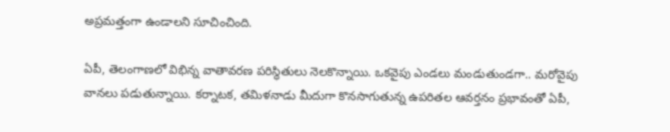అప్రమత్తంగా ఉండాలని సూచించింది.

ఏపీ, తెలంగాణలో విభిన్న వాతావరణ పరిస్థితులు నెలకొన్నాయి. ఒకవైపు ఎండలు మండుతుండగా.. మరోవైపు వానలు పడుతున్నాయి. కర్నాటక, తమిళనాడు మీదుగా కొనసాగుతున్న ఉపరితల ఆవర్తనం ప్రభావంతో ఏపీ,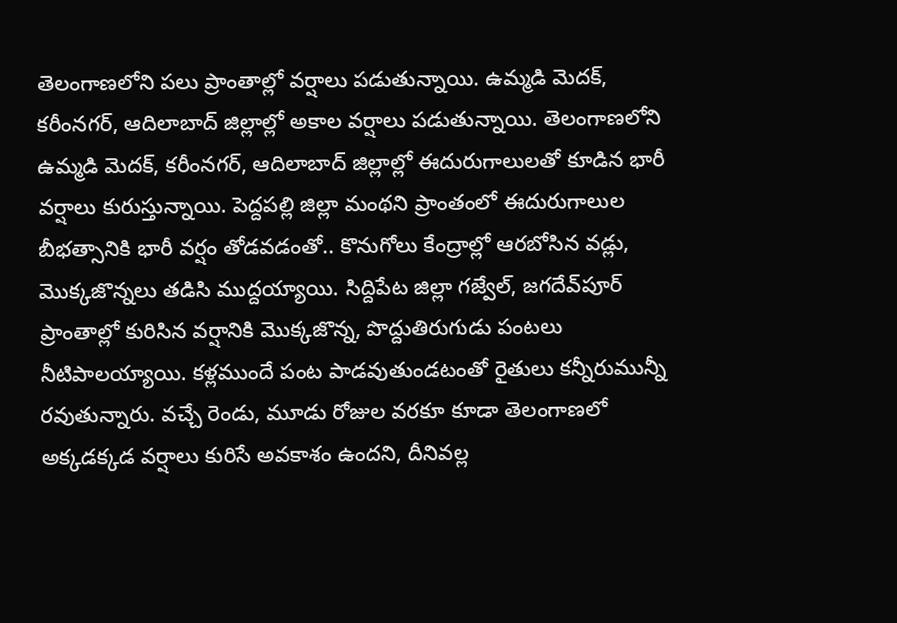తెలంగాణలోని పలు ప్రాంతాల్లో వర్షాలు పడుతున్నాయి. ఉమ్మడి మెదక్‌, కరీంనగర్‌, ఆదిలాబాద్‌ జిల్లాల్లో అకాల వర్షాలు పడుతున్నాయి. తెలంగాణలోని ఉమ్మడి మెదక్‌, కరీంనగర్‌, ఆదిలాబాద్‌ జిల్లాల్లో ఈదురుగాలులతో కూడిన భారీ వర్షాలు కురుస్తున్నాయి. పెద్దపల్లి జిల్లా మంథని ప్రాంతంలో ఈదురుగాలుల బీభత్సానికి భారీ వర్షం తోడవడంతో.. కొనుగోలు కేంద్రాల్లో ఆరబోసిన వడ్లు, మొక్కజొన్నలు తడిసి ముద్దయ్యాయి. సిద్దిపేట జిల్లా గజ్వేల్, జగదేవ్‌పూర్‌ ప్రాంతాల్లో కురిసిన వర్షానికి మొక్కజొన్న, పొద్దుతిరుగుడు పంటలు నీటిపాలయ్యాయి. కళ్లముందే పంట పాడవుతుండటంతో రైతులు కన్నీరుమున్నీ రవుతున్నారు. వచ్చే రెండు, మూడు రోజుల వరకూ కూడా తెలంగాణలో అక్కడక్కడ వర్షాలు కురిసే అవకాశం ఉందని, దీనివల్ల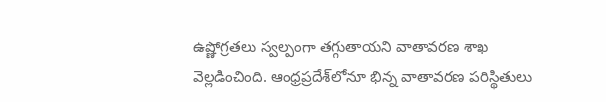ఉష్ణోగ్రతలు స్వల్పంగా తగ్గుతాయని వాతావరణ శాఖ వెల్లడించింది. ఆంధ్రప్రదేశ్‌లోనూ భిన్న వాతావరణ పరిస్థితులు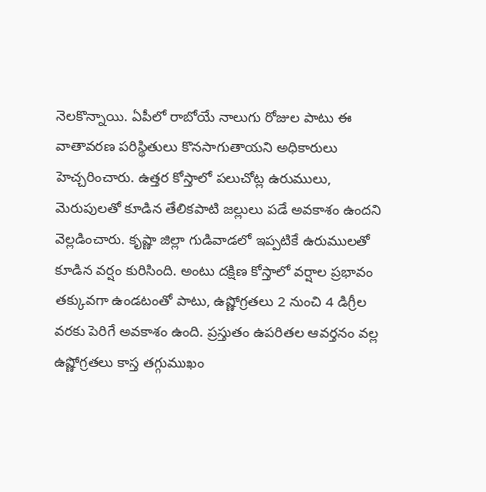నెలకొన్నాయి. ఏపీలో రాబోయే నాలుగు రోజుల పాటు ఈ వాతావరణ పరిస్థితులు కొనసాగుతాయని అధికారులు హెచ్చరించారు. ఉత్తర కోస్తాలో పలుచోట్ల ఉరుములు, మెరుపులతో కూడిన తేలికపాటి జల్లులు పడే అవకాశం ఉందని వెల్లడించారు. కృష్ణా జిల్లా గుడివాడలో ఇప్పటికే ఉరుములతో కూడిన వర్షం కురిసింది. అంటు దక్షిణ కోస్తాలో వర్షాల ప్రభావం తక్కువగా ఉండటంతో పాటు, ఉష్ణోగ్రతలు 2 నుంచి 4 డిగ్రీల వరకు పెరిగే అవకాశం ఉంది. ప్రస్తుతం ఉపరితల ఆవర్తనం వల్ల ఉష్ణోగ్రతలు కాస్త తగ్గుముఖం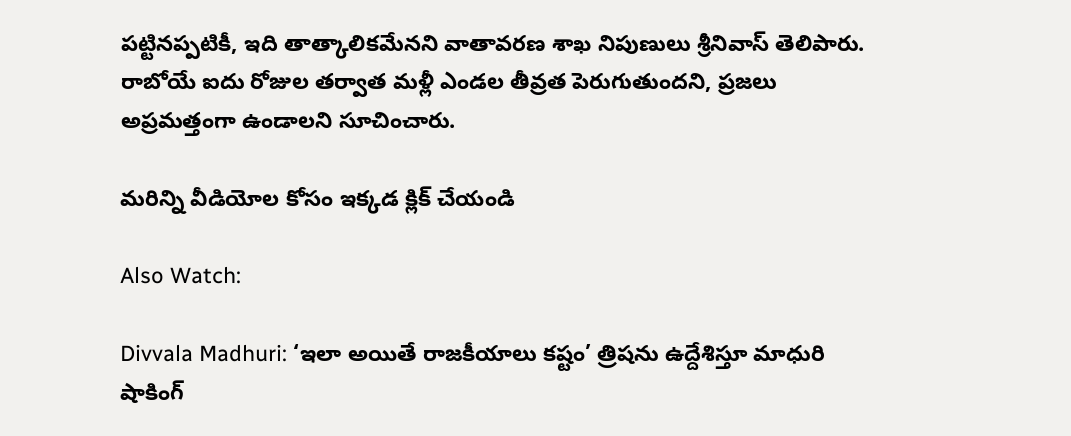పట్టినప్పటికీ, ఇది తాత్కాలికమేనని వాతావరణ శాఖ నిపుణులు శ్రీనివాస్ తెలిపారు. రాబోయే ఐదు రోజుల తర్వాత మళ్లీ ఎండల తీవ్రత పెరుగుతుందని, ప్రజలు అప్రమత్తంగా ఉండాలని సూచించారు.

మరిన్ని వీడియోల కోసం ఇక్కడ క్లిక్ చేయండి

Also Watch:

Divvala Madhuri: ‘ఇలా అయితే రాజకీయాలు కష్టం’ త్రిషను ఉద్దేశిస్తూ మాధురి షాకింగ్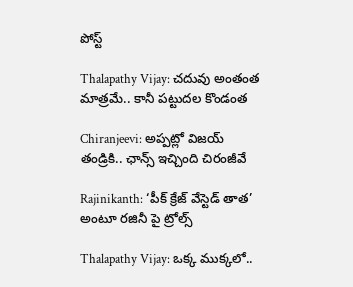పోస్ట్

Thalapathy Vijay: చదువు అంతంత మాత్రమే.. కానీ పట్టుదల కొండంత

Chiranjeevi: అప్పట్లో విజయ్‌ తండ్రికి.. ఛాన్స్ ఇచ్చింది చిరంజీవే

Rajinikanth: ‘పీక్ క్రేజ్‌ వేస్టెడ్ తాత’ అంటూ రజినీ పై ట్రోల్స్

Thalapathy Vijay: ఒక్క ముక్కలో..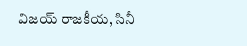విజయ్‌ రాజకీయ, సినీ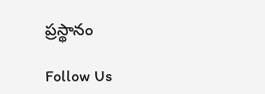ప్రస్థానం

Follow Us